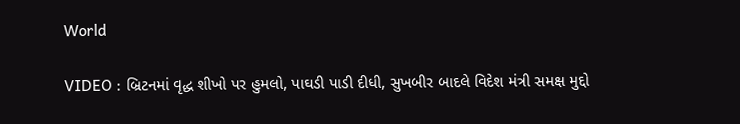World

VIDEO : બ્રિટનમાં વૃદ્ધ શીખો પર હુમલો, પાઘડી પાડી દીધી, સુખબીર બાદલે વિદેશ મંત્રી સમક્ષ મુદ્દો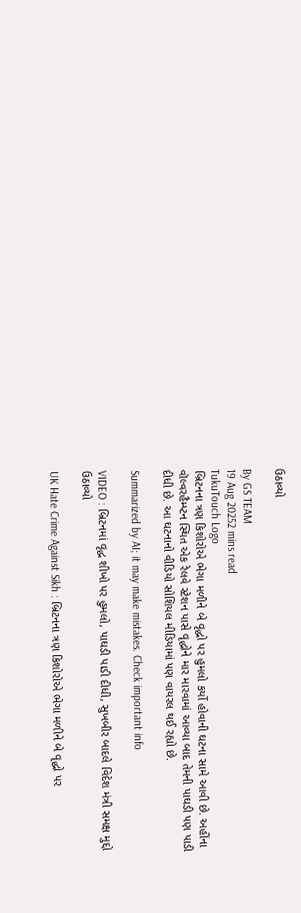ઉઠાવ્યો

By GS TEAM
19 Aug 20252 mins read
TukuTouch Logo
બ્રિટનના ત્રણ કિશોરોએ ભેગા મળીને બે વૃદ્ધો પર હુમલો કર્યો હોવાની ઘટના સામે આવી છે. અહીંના વૉલ્વરહૈમ્પ્ટન સ્થિત એક રેલવે સ્ટેશન પાસે વૃદ્ધોને માર મારવામાં આવ્યા બાદ તેમની પાઘડી પણ પાડી દીધી છે. આ ઘટનાનો વીડિયો સોશિયલ મીડિયામાં પણ વાયરલ થઈ રહ્યો છે.

Summarized by AI; it may make mistakes. Check important info

VIDEO : બ્રિટનમાં વૃદ્ધ શીખો પર હુમલો, પાઘડી પાડી દીધી, સુખબીર બાદલે વિદેશ મંત્રી સમક્ષ મુદ્દો ઉઠાવ્યો

UK Hate Crime Against Sikh : બ્રિટનના ત્રણ કિશોરોએ ભેગા મળીને બે વૃદ્ધો પર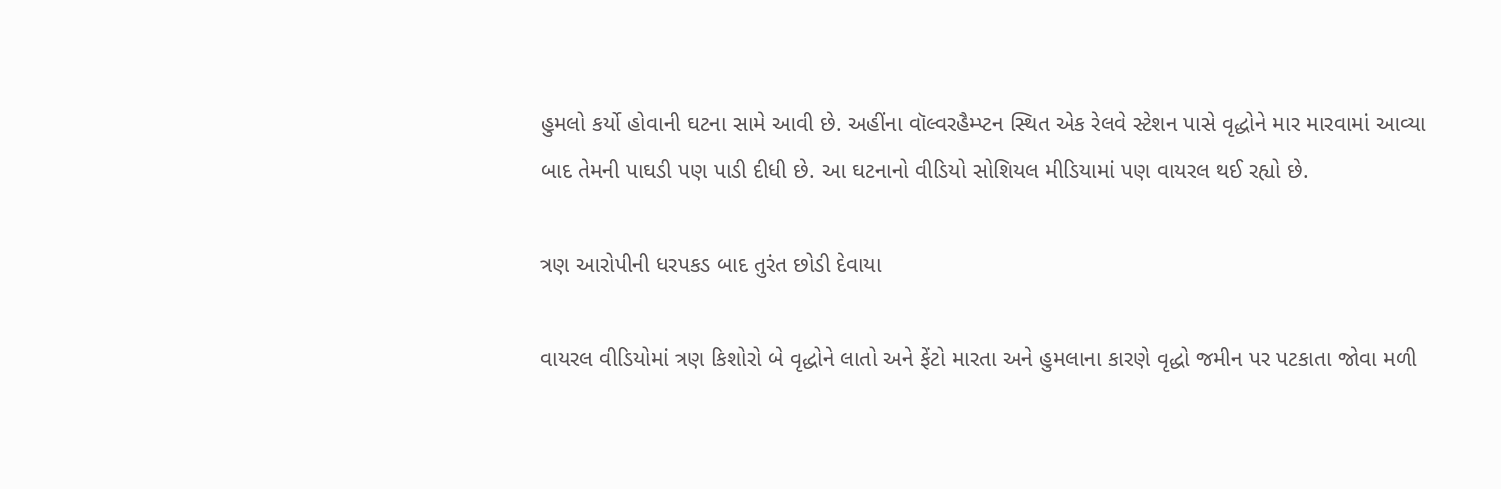હુમલો કર્યો હોવાની ઘટના સામે આવી છે. અહીંના વૉલ્વરહૈમ્પ્ટન સ્થિત એક રેલવે સ્ટેશન પાસે વૃદ્ધોને માર મારવામાં આવ્યા બાદ તેમની પાઘડી પણ પાડી દીધી છે. આ ઘટનાનો વીડિયો સોશિયલ મીડિયામાં પણ વાયરલ થઈ રહ્યો છે.

ત્રણ આરોપીની ધરપકડ બાદ તુરંત છોડી દેવાયા

વાયરલ વીડિયોમાં ત્રણ કિશોરો બે વૃદ્ધોને લાતો અને ફેંટો મારતા અને હુમલાના કારણે વૃદ્ધો જમીન પર પટકાતા જોવા મળી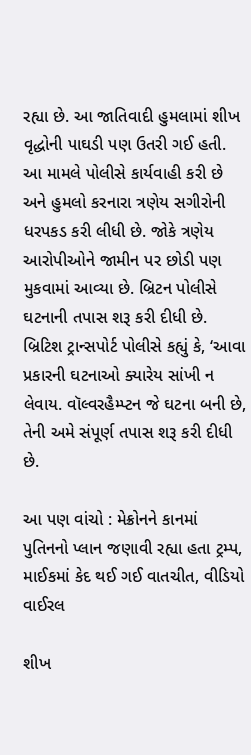રહ્યા છે. આ જાતિવાદી હુમલામાં શીખ વૃદ્ધોની પાઘડી પણ ઉતરી ગઈ હતી. આ મામલે પોલીસે કાર્યવાહી કરી છે અને હુમલો કરનારા ત્રણેય સગીરોની ધરપકડ કરી લીધી છે. જોકે ત્રણેય આરોપીઓને જામીન પર છોડી પણ મુકવામાં આવ્યા છે. બ્રિટન પોલીસે ઘટનાની તપાસ શરૂ કરી દીધી છે. બ્રિટિશ ટ્રાન્સપોર્ટ પોલીસે કહ્યું કે, ‘આવા પ્રકારની ઘટનાઓ ક્યારેય સાંખી ન લેવાય. વૉલ્વરહૈમ્પ્ટન જે ઘટના બની છે, તેની અમે સંપૂર્ણ તપાસ શરૂ કરી દીધી છે.

આ પણ વાંચો : મેક્રોનને કાનમાં પુતિનનો પ્લાન જણાવી રહ્યા હતા ટ્રમ્પ, માઈકમાં કેદ થઈ ગઈ વાતચીત, વીડિયો વાઈરલ

શીખ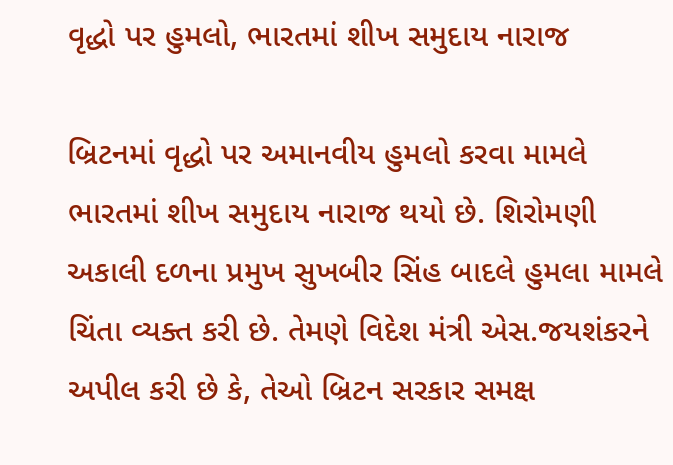વૃદ્ધો પર હુમલો, ભારતમાં શીખ સમુદાય નારાજ

બ્રિટનમાં વૃદ્ધો પર અમાનવીય હુમલો કરવા મામલે ભારતમાં શીખ સમુદાય નારાજ થયો છે. શિરોમણી અકાલી દળના પ્રમુખ સુખબીર સિંહ બાદલે હુમલા મામલે ચિંતા વ્યક્ત કરી છે. તેમણે વિદેશ મંત્રી એસ.જયશંકરને અપીલ કરી છે કે, તેઓ બ્રિટન સરકાર સમક્ષ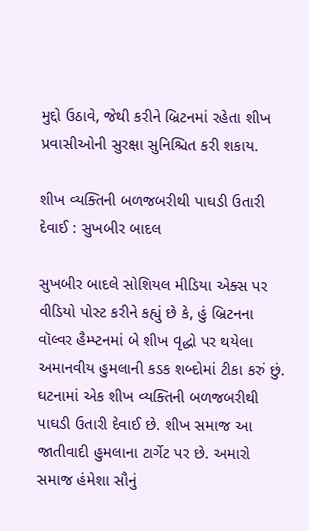મુદ્દો ઉઠાવે, જેથી કરીને બ્રિટનમાં રહેતા શીખ પ્રવાસીઓની સુરક્ષા સુનિશ્ચિત કરી શકાય.

શીખ વ્યક્તિની બળજબરીથી પાઘડી ઉતારી દેવાઈ : સુખબીર બાદલ

સુખબીર બાદલે સોશિયલ મીડિયા એક્સ પર વીડિયો પોસ્ટ કરીને કહ્યું છે કે, હું બ્રિટનના વૉલ્વર હૈમ્પ્ટનમાં બે શીખ વૃદ્ધો પર થયેલા અમાનવીય હુમલાની કડક શબ્દોમાં ટીકા કરું છું. ઘટનામાં એક શીખ વ્યક્તિની બળજબરીથી પાઘડી ઉતારી દેવાઈ છે. શીખ સમાજ આ જાતીવાદી હુમલાના ટાર્ગેટ પર છે. અમારો સમાજ હંમેશા સૌનું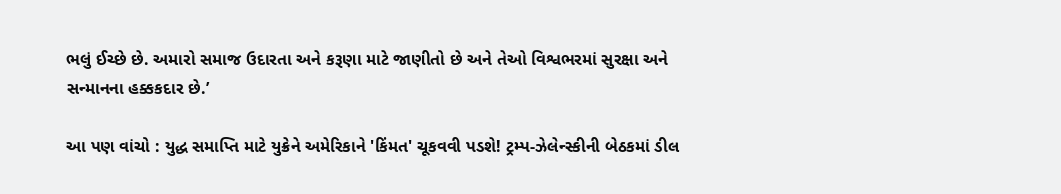ભલું ઈચ્છે છે. અમારો સમાજ ઉદારતા અને કરૂણા માટે જાણીતો છે અને તેઓ વિશ્વભરમાં સુરક્ષા અને સન્માનના હક્કકદાર છે.’

આ પણ વાંચો : યુદ્ધ સમાપ્તિ માટે યુક્રેને અમેરિકાને 'કિંમત' ચૂકવવી પડશે! ટ્રમ્પ-ઝેલેન્સ્કીની બેઠકમાં ડીલ